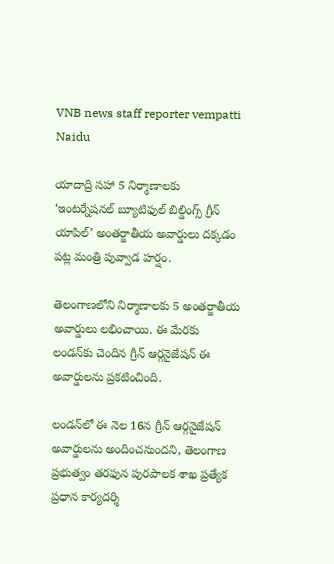VNB news staff reporter vempatti Naidu

యాదాద్రి సహా 5 నిర్మాణాలకు ‘ఇంటర్నేషనల్‌ బ్యూటిఫుల్‌ బిల్డింగ్స్‌ గ్రీన్‌ యాపిల్‌’ అంతర్జాతీయ అవార్డులు దక్కడం పట్ల మంత్రి పువ్వాడ హర్షం.

తెలంగాణలోని నిర్మాణాలకు 5 అంతర్జాతీయ అవార్డులు లభించాయి. ఈ మేరకు లండన్‌కు చెందిన గ్రీన్‌ ఆర్గనైజేషన్‌ ఈ అవార్డులను ప్రకటించింది.

లండన్‌లో ఈ నెల 16న గ్రీన్‌ ఆర్గనైజేషన్‌ అవార్డులను అందించనుందని, తెలంగాణ ప్రభుత్వం తరఫున పురపాలక శాఖ ప్రత్యేక ప్రధాన కార్యదర్శి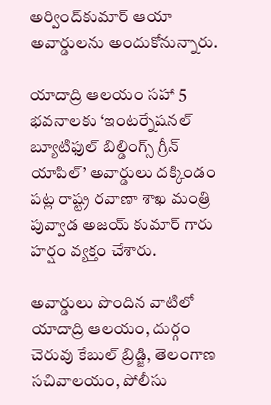అర్వింద్‌కుమార్‌ ఆయా అవార్డులను అందుకోనున్నారు.

యాదాద్రి ఆలయం సహా 5 భవనాలకు ‘ఇంటర్నేషనల్‌ బ్యూటిఫుల్‌ బిల్డింగ్స్‌ గ్రీన్‌ యాపిల్‌’ అవార్డులు దక్కిండం పట్ల రాష్ట్ర రవాణా శాఖ మంత్రి పువ్వాడ అజయ్ కుమార్ గారు హర్షం వ్యక్తం చేశారు.

అవార్డులు పొందిన వాటిలో యాదాద్రి ఆలయం, దుర్గం చెరువు కేబుల్‌ బ్రిడ్జి, తెలంగాణ సచివాలయం, పోలీసు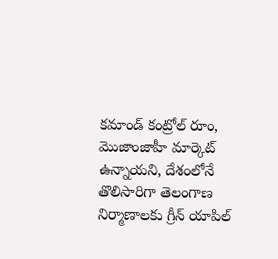కమాండ్ కంట్రోల్‌ రూం, మొజాంజాహీ మార్కెట్‌ ఉన్నాయని, దేశంలోనే తొలిసారిగా తెలంగాణ నిర్మాణాలకు గ్రీన్‌ యాపిల్‌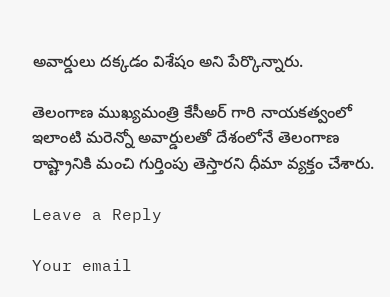అవార్డులు దక్కడం విశేషం అని పేర్కొన్నారు.

తెలంగాణ ముఖ్యమంత్రి కేసీఅర్ గారి నాయకత్వంలో ఇలాంటి మరెన్నో అవార్డులతో దేశంలోనే తెలంగాణ రాష్ట్రానికి మంచి గుర్తింపు తెస్తారని ధీమా వ్యక్తం చేశారు.

Leave a Reply

Your email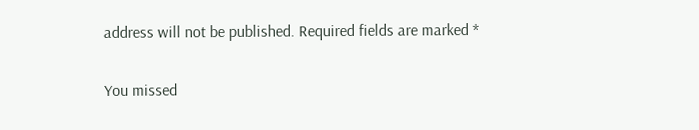address will not be published. Required fields are marked *

You missed